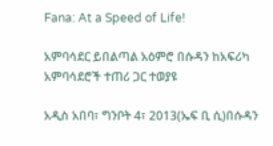Fana: At a Speed of Life!

አምባሳደር ይበልጣል አዕምሮ በሱዳን ከአፍሪካ አምባሳደሮች ተጠሪ ጋር ተወያዩ

አዲስ አበባ፣ ግንቦት 4፣ 2013(ኤፍ ቢ ሲ)በሱዳን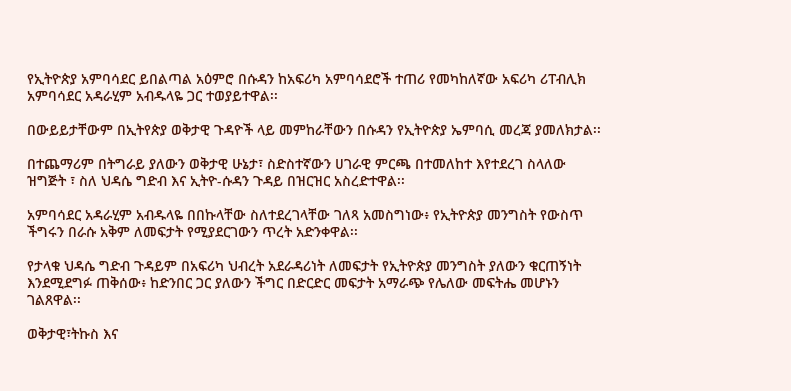የኢትዮጵያ አምባሳደር ይበልጣል አዕምሮ በሱዳን ከአፍሪካ አምባሳደሮች ተጠሪ የመካከለኛው አፍሪካ ሪፐብሊክ አምባሳደር አዳራሂም አብዱላዬ ጋር ተወያይተዋል፡፡

በውይይታቸውም በኢትየጵያ ወቅታዊ ጉዳዮች ላይ መምከራቸውን በሱዳን የኢትዮጵያ ኤምባሲ መረጃ ያመለክታል፡፡

በተጨማሪም በትግራይ ያለውን ወቅታዊ ሁኔታ፣ ስድስተኛውን ሀገራዊ ምርጫ በተመለከተ እየተደረገ ስላለው ዝግጅት ፣ ስለ ህዳሴ ግድብ እና ኢትዮ-ሱዳን ጉዳይ በዝርዝር አስረድተዋል፡፡

አምባሳደር አዳራሂም አብዱላዬ በበኩላቸው ስለተደረገላቸው ገለጻ አመስግነው፥ የኢትዮጵያ መንግስት የውስጥ ችግሩን በራሱ አቅም ለመፍታት የሚያደርገውን ጥረት አድንቀዋል፡፡

የታላቁ ህዳሴ ግድብ ጉዳይም በአፍሪካ ህብረት አደራዳሪነት ለመፍታት የኢትዮጵያ መንግስት ያለውን ቁርጠኝነት እንደሚደግፉ ጠቅሰው፥ ከድንበር ጋር ያለውን ችግር በድርድር መፍታት አማራጭ የሌለው መፍትሔ መሆኑን ገልጸዋል፡፡

ወቅታዊ፣ትኩስ እና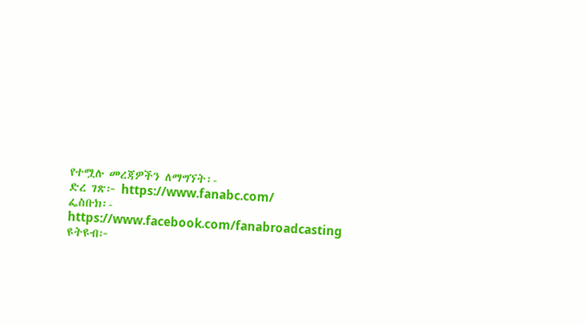የተሟሉ መረጃዎችን ለማግኘት፡-
ድረ ገጽ፦ https://www.fanabc.com/
ፌስቡክ፡- https://www.facebook.com/fanabroadcasting
ዩትዩብ፦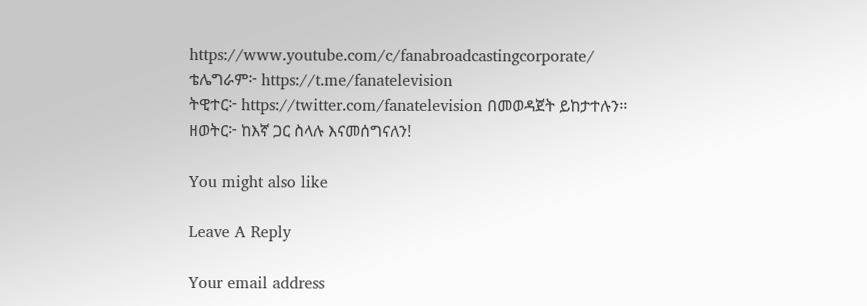https://www.youtube.com/c/fanabroadcastingcorporate/
ቴሌግራም፦ https://t.me/fanatelevision
ትዊተር፦ https://twitter.com/fanatelevision በመወዳጀት ይከታተሉን፡፡
ዘወትር፦ ከእኛ ጋር ስላሉ እናመሰግናለን!

You might also like

Leave A Reply

Your email address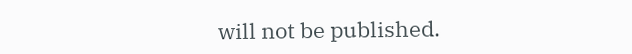will not be published.